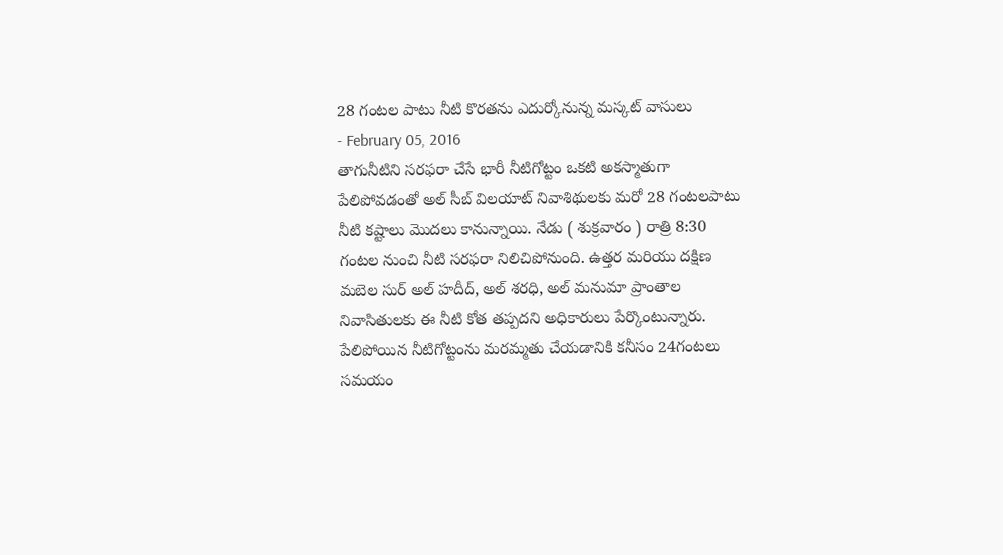28 గంటల పాటు నీటి కొరతను ఎదుర్కోనున్న మస్కట్ వాసులు
- February 05, 2016
తాగునీటిని సరఫరా చేసే భారీ నీటిగోట్టం ఒకటి అకస్మాతుగా పేలిపోవడంతో అల్ సీబ్ విలయాట్ నివాశిథులకు మరో 28 గంటలపాటు నీటి కష్టాలు మొదలు కానున్నాయి. నేడు ( శుక్రవారం ) రాత్రి 8:30 గంటల నుంచి నీటి సరఫరా నిలిచిపోనుంది. ఉత్తర మరియు దక్షిణ మబెల సుర్ అల్ హదీద్, అల్ శరధి, అల్ మనుమా ప్రాంతాల నివాసితులకు ఈ నీటి కోత తప్పదని అధికారులు పేర్కొంటున్నారు. పేలిపోయిన నీటిగోట్టంను మరమ్మతు చేయడానికి కనీసం 24గంటలు సమయం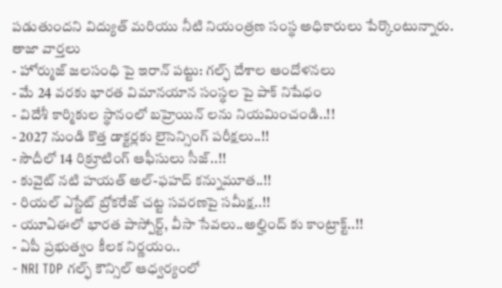పడుతుందని విద్యుత్ మరియు నీటి నియంత్రణ సంస్థ అధికారులు పేర్కొంటున్నారు.
తాజా వార్తలు
- హోర్ముజ్ జలసంధి పై ఇరాన్ పట్టు: గల్ఫ్ దేశాల ఆందోళనలు
- మే 24 వరకు భారత విమానయాన సంస్థల పై పాక్ నిషేధం
- విదేశీ కార్మికుల స్థానంలో బహ్రెయిన్ లను నియమించండి..!!
- 2027 నుండి కొత్త డాక్టర్లకు లైసెన్సింగ్ పరీక్షలు..!!
- సౌదీలో 14 రిక్రూటింగ్ ఆఫీసులు సీజ్..!!
- కువైట్ నటి హయత్ అల్-ఫహద్ కన్నుమూత..!!
- రియల్ ఎస్టేట్ బ్రోకరేజ్ చట్ట సవరణపై సమీక్ష..!!
- యూఏఈలో భారత పాస్పోర్ట్, వీసా సేవలు..అల్హింద్ కు కాంట్రాక్ట్..!!
- ఏపీ ప్రభుత్వం కీలక నిర్ణయం..
- NRI TDP గల్ఫ్ కౌన్సిల్ ఆధ్వర్యంలో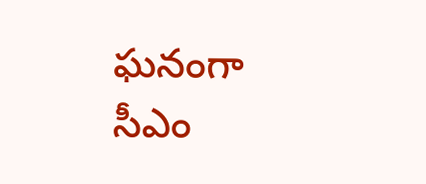ఘనంగా సీఎం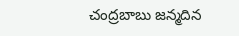చంద్రబాబు జన్మదిన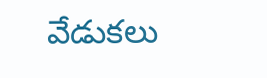వేడుకలు